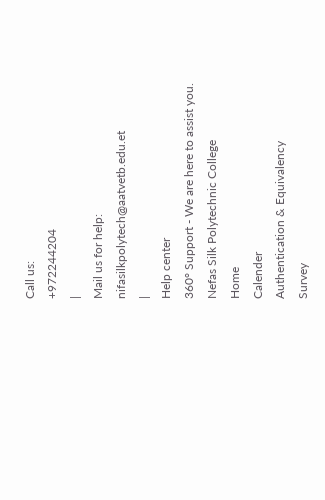Call us:
+972244204
|
Mail us for help:
nifasilkpolytech@aatvetb.edu.et
|
Help center
360° Support - We are here to assist you.
Nefas Silk Polytechnic College
Home
Calender
Authentication & Equivalency
Survey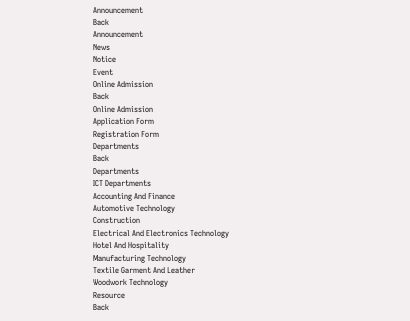Announcement
Back
Announcement
News
Notice
Event
Online Admission
Back
Online Admission
Application Form
Registration Form
Departments
Back
Departments
ICT Departments
Accounting And Finance
Automotive Technology
Construction
Electrical And Electronics Technology
Hotel And Hospitality
Manufacturing Technology
Textile Garment And Leather
Woodwork Technology
Resource
Back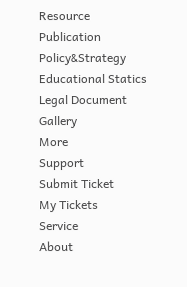Resource
Publication
Policy&Strategy
Educational Statics
Legal Document
Gallery
More
Support
Submit Ticket
My Tickets
Service
About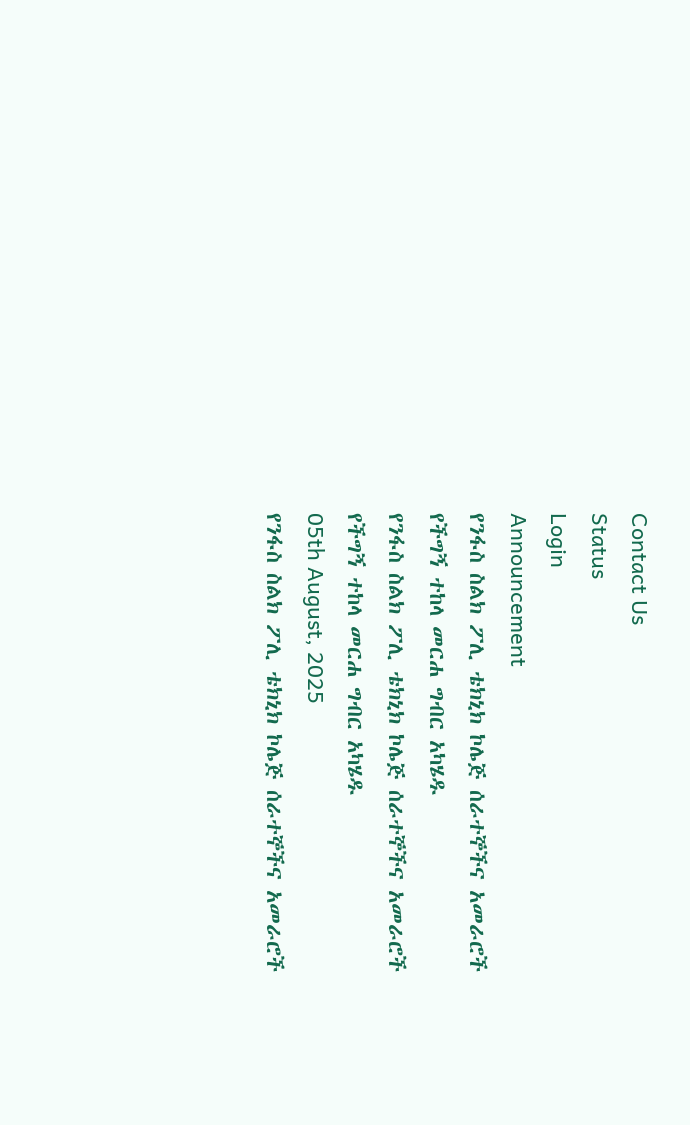Contact Us
Status
Login
Announcement
የንፋስ ስልክ ፖሊ ቴክኒክ ኮሌጅ ሰራተኞችና አመራሮች የችግኝ ተከላ መርሐ ግብር አካሄዱ
የንፋስ ስልክ ፖሊ ቴክኒክ ኮሌጅ ሰራተኞችና አመራሮች የችግኝ ተከላ መርሐ ግብር አካሄዱ
05th August, 2025
የንፋስ ስልክ ፖሊ ቴክኒክ ኮሌጅ ሰራተኞችና አመራሮች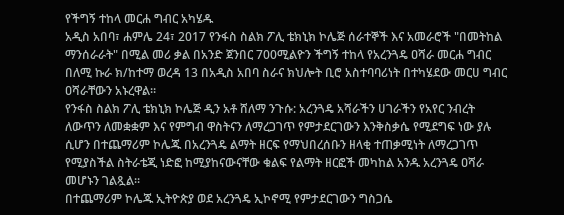የችግኝ ተከላ መርሐ ግብር አካሄዱ
አዲስ አበባ፣ ሐምሌ 24፣ 2017 የንፋስ ስልክ ፖሊ ቴክኒክ ኮሌጅ ሰራተኞች እና አመራሮች "በመትከል ማንሰራራት" በሚል መሪ ቃል በአንድ ጀንበር 700ሚልዮን ችግኝ ተከላ የአረንጓዴ ዐሻራ መርሐ ግብር በለሚ ኩራ ክ/ከተማ ወረዳ 13 በአዲስ አበባ ስራና ክህሎት ቢሮ አስተባባሪነት በተካሄደው መርሀ ግብር ዐሻራቸውን አኑረዋል።
የንፋስ ስልክ ፖሊ ቴክኒክ ኮሌጅ ዲን አቶ ሸለማ ንጉሱ: አረንጓዴ አሻራችን ሀገራችን የአየር ንብረት ለውጥን ለመቋቋም እና የምግብ ዋስትናን ለማረጋገጥ የምታደርገውን እንቅስቃሴ የሚደግፍ ነው ያሉ ሲሆን በተጨማሪም ኮሌጁ በአረንጓዴ ልማት ዘርፍ የማህበረሰቡን ዘላቂ ተጠቃሚነት ለማረጋገጥ የሚያስችል ስትራቴጂ ነድፎ ከሚያከናውናቸው ቁልፍ የልማት ዘርፎች መካከል አንዱ አረንጓዴ ዐሻራ መሆኑን ገልጿል፡፡
በተጨማሪም ኮሌጁ ኢትዮጵያ ወደ አረንጓዴ ኢኮኖሚ የምታደርገውን ግስጋሴ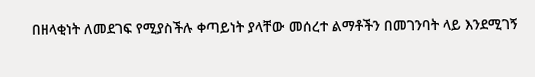በዘላቂነት ለመደገፍ የሚያስችሉ ቀጣይነት ያላቸው መሰረተ ልማቶችን በመገንባት ላይ እንደሚገኝ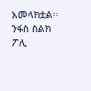አመላክቷል፡፡
ንፋስ ስልክ ፖሊ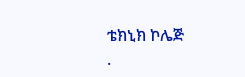ቴክኒክ ኮሌጅ
.